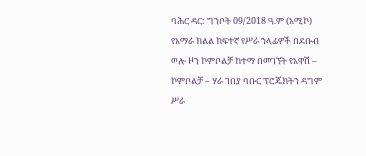ባሕር ዳር: ግንቦት 09/2018 ዓ.ም (አሚኮ) የአማራ ክልል ከፍተኛ የሥራ ኀላፊዎች በደቡብ ወሎ ዞን ኮምቦልቻ ከተማ በመገኘት የአዋሽ – ኮምቦልቻ – ሃራ ገበያ ባቡር ፕሮጄክትን ዳግም ሥራ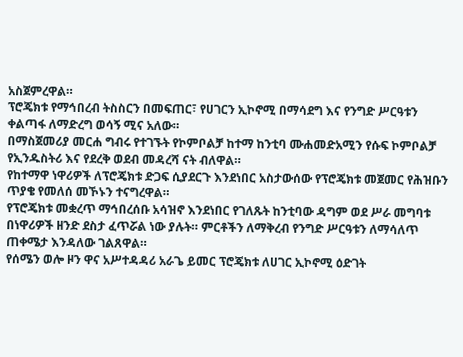አስጀምረዋል።
ፕሮጄክቱ የማኅበረብ ትስስርን በመፍጠር፣ የሀገርን ኢኮኖሚ በማሳደግ እና የንግድ ሥርዓቱን ቀልጣፋ ለማድረግ ወሳኝ ሚና አለው።
በማስጀመሪያ መርሐ ግብሩ የተገኙት የኮምቦልቻ ከተማ ከንቲባ ሙሐመድአሚን የሱፍ ኮምቦልቻ የኢንዱስትሪ እና የደረቅ ወደብ መዳረሻ ናት ብለዋል።
የከተማዋ ነዋሪዎች ለፕሮጄክቱ ድጋፍ ሲያደርጉ እንደነበር አስታውሰው የፕሮጄክቱ መጀመር የሕዝቡን ጥያቄ የመለሰ መኾኑን ተናግረዋል።
የፕሮጄክቱ መቋረጥ ማኅበረሰቡ አሳዝኖ እንደነበር የገለጹት ከንቲባው ዳግም ወደ ሥራ መግባቱ በነዋሪዎች ዘንድ ደስታ ፈጥሯል ነው ያሉት። ምርቶችን ለማቅረብ የንግድ ሥርዓቱን ለማሳለጥ ጠቀሜታ እንዳለው ገልጸዋል።
የሰሜን ወሎ ዞን ዋና አሥተዳዳሪ አራጌ ይመር ፕሮጄክቱ ለሀገር ኢኮኖሚ ዕድገት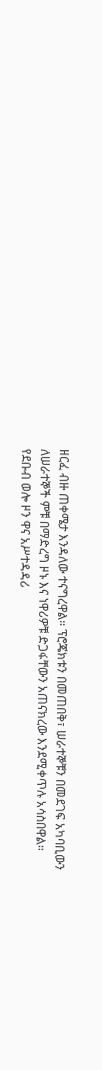ዘርፈ ብዙ ጠቀሜታ እንዳለው ተናግረዋል። ፕሮጄክቱን በመጠበቅ፣ ሠራተኞቹን በመደገፍ አካባቢውን ለሠራተኞች ምቹ በማድረግ ዞኑ እና ነዋሪዎቹ ድጋፋቸውን አጠናክረው እንደሚቀጥሉ አሳስበዋል።
የደቡብ ወሎ ዞን ዋና አሥተዳዳሪ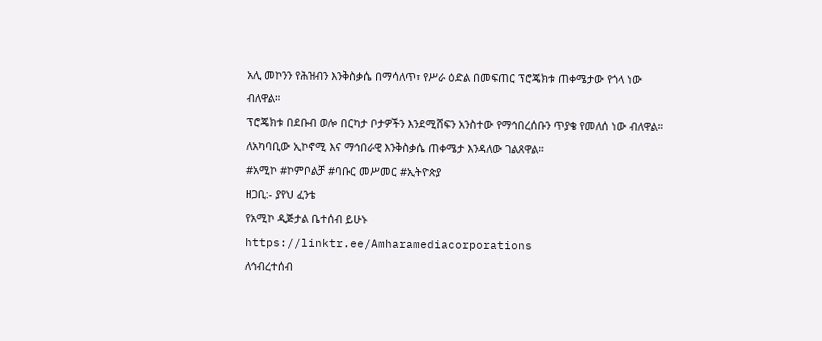አሊ መኮንን የሕዝብን እንቅስቃሴ በማሳለጥ፣ የሥራ ዕድል በመፍጠር ፕሮጄክቱ ጠቀሜታው የጎላ ነው ብለዋል።
ፕሮጄክቱ በደቡብ ወሎ በርካታ ቦታዎችን እንደሚሸፍን አንስተው የማኅበረሰቡን ጥያቄ የመለሰ ነው ብለዋል።
ለአካባቢው ኢኮኖሚ እና ማኅበራዊ እንቅስቃሴ ጠቀሜታ እንዳለው ገልጸዋል።
#አሚኮ #ኮምቦልቻ #ባቡር መሥመር #ኢትዮጵያ
ዘጋቢ:- ያየህ ፈንቴ
የአሚኮ ዲጅታል ቤተሰብ ይሁኑ
https://linktr.ee/Amharamediacorporations
ለኅብረተሰብ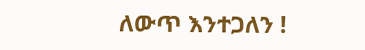ለውጥ እንተጋለን !